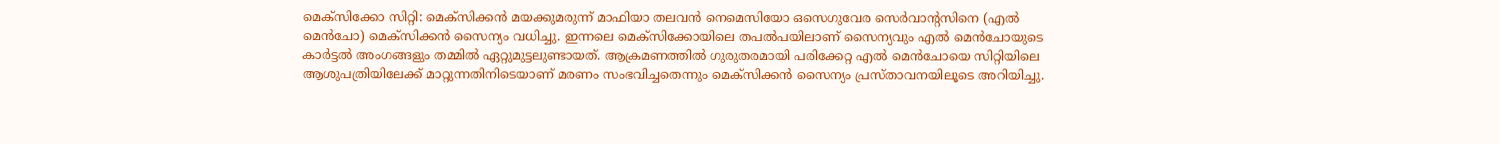മെക്സിക്കോ സിറ്റി: മെക്സിക്കൻ മയക്കുമരുന്ന് മാഫിയാ തലവൻ നെമെസിയോ ഒസെഗുവേര സെർവാന്റസിനെ (എൽ മെൻചോ) മെക്സിക്കൻ സൈന്യം വധിച്ചു. ഇന്നലെ മെക്സിക്കോയിലെ തപൽപയിലാണ് സൈന്യവും എൽ മെൻചോയുടെ കാർട്ടൽ അംഗങ്ങളും തമ്മിൽ ഏറ്റുമുട്ടലുണ്ടായത്. ആക്രമണത്തിൽ ഗുരുതരമായി പരിക്കേറ്റ എൽ മെൻചോയെ സിറ്റിയിലെ ആശുപത്രിയിലേക്ക് മാറ്റുന്നതിനിടെയാണ് മരണം സംഭവിച്ചതെന്നും മെക്സിക്കൻ സൈന്യം പ്രസ്താവനയിലൂടെ അറിയിച്ചു.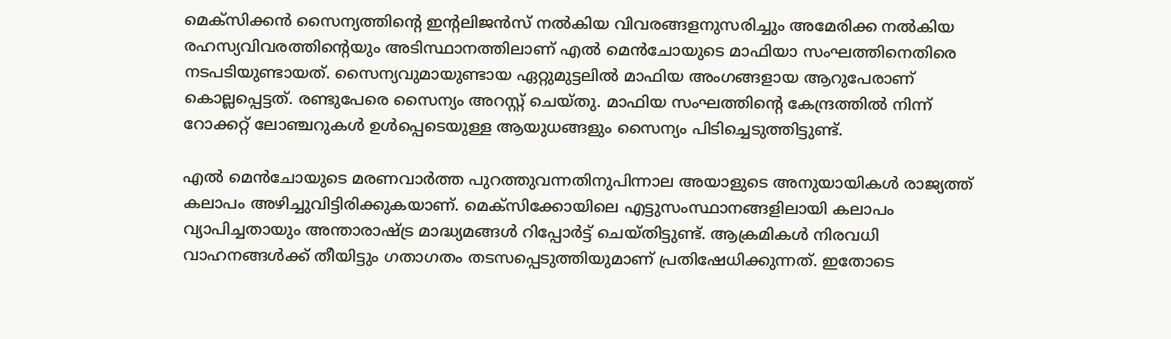മെക്സിക്കൻ സൈന്യത്തിന്റെ ഇന്റലിജൻസ് നൽകിയ വിവരങ്ങളനുസരിച്ചും അമേരിക്ക നൽകിയ രഹസ്യവിവരത്തിന്റെയും അടിസ്ഥാനത്തിലാണ് എൽ മെൻചോയുടെ മാഫിയാ സംഘത്തിനെതിരെ നടപടിയുണ്ടായത്. സൈന്യവുമായുണ്ടായ ഏറ്റുമുട്ടലിൽ മാഫിയ അംഗങ്ങളായ ആറുപേരാണ് കൊല്ലപ്പെട്ടത്. രണ്ടുപേരെ സൈന്യം അറസ്റ്റ് ചെയ്തു. മാഫിയ സംഘത്തിന്റെ കേന്ദ്രത്തിൽ നിന്ന് റോക്കറ്റ് ലോഞ്ചറുകൾ ഉൾപ്പെടെയുള്ള ആയുധങ്ങളും സൈന്യം പിടിച്ചെടുത്തിട്ടുണ്ട്.

എൽ മെൻചോയുടെ മരണവാർത്ത പുറത്തുവന്നതിനുപിന്നാല അയാളുടെ അനുയായികൾ രാജ്യത്ത് കലാപം അഴിച്ചുവിട്ടിരിക്കുകയാണ്. മെക്സിക്കോയിലെ എട്ടുസംസ്ഥാനങ്ങളിലായി കലാപം വ്യാപിച്ചതായും അന്താരാഷ്ട്ര മാദ്ധ്യമങ്ങൾ റിപ്പോർട്ട് ചെയ്തിട്ടുണ്ട്. ആക്രമികൾ നിരവധി വാഹനങ്ങൾക്ക് തീയിട്ടും ഗതാഗതം തടസപ്പെടുത്തിയുമാണ് പ്രതിഷേധിക്കുന്നത്. ഇതോടെ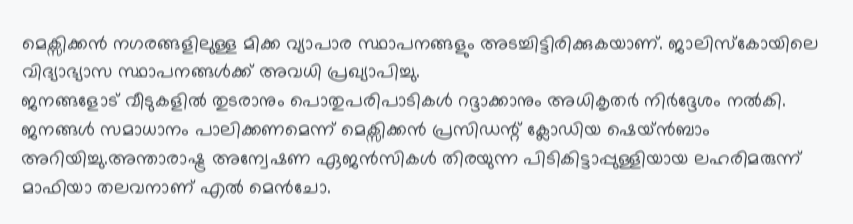മെക്സിക്കൻ നഗരങ്ങളിലുള്ള മിക്ക വ്യാപാര സ്ഥാപനങ്ങളും അടച്ചിട്ടിരിക്കുകയാണ്. ജാലിസ്കോയിലെ വിദ്യാഭ്യാസ സ്ഥാപനങ്ങൾക്ക് അവധി പ്രഖ്യാപിച്ചു.
ജനങ്ങളോട് വീടുകളിൽ തുടരാനും പൊതുപരിപാടികൾ റദ്ദാക്കാനും അധികൃതർ നിർദ്ദേശം നൽകി. ജനങ്ങൾ സമാധാനം പാലിക്കണമെന്ന് മെക്സിക്കൻ പ്രസിഡന്റ് ക്ലോഡിയ ഷെയ്ൻബാം അറിയിച്ചു.അന്താരാഷ്ട്ര അന്വേഷണ ഏജൻസികൾ തിരയുന്ന പിടികിട്ടാപ്പുള്ളിയായ ലഹരിമരുന്ന് മാഫിയാ തലവനാണ് എൽ മെൻചോ.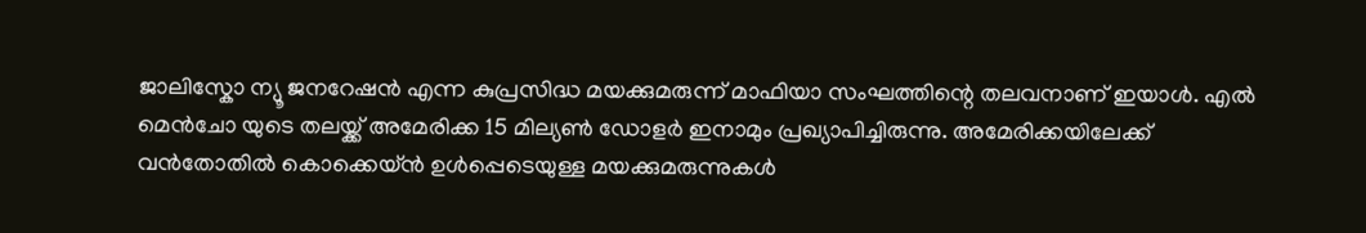ജാലിസ്കോ ന്യൂ ജനറേഷൻ എന്ന കുപ്രസിദ്ധ മയക്കുമരുന്ന് മാഫിയാ സംഘത്തിന്റെ തലവനാണ് ഇയാൾ. എൽ മെൻചോ യുടെ തലയ്ക്ക് അമേരിക്ക 15 മില്യൺ ഡോളർ ഇനാമും പ്രഖ്യാപിച്ചിരുന്നു. അമേരിക്കയിലേക്ക് വൻതോതിൽ കൊക്കെയ്ൻ ഉൾപ്പെടെയുള്ള മയക്കുമരുന്നുകൾ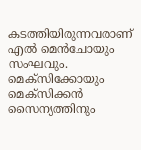കടത്തിയിരുന്നവരാണ് എൽ മെൻചോയും സംഘവും. മെക്സിക്കോയും മെക്സിക്കൻ സൈന്യത്തിനും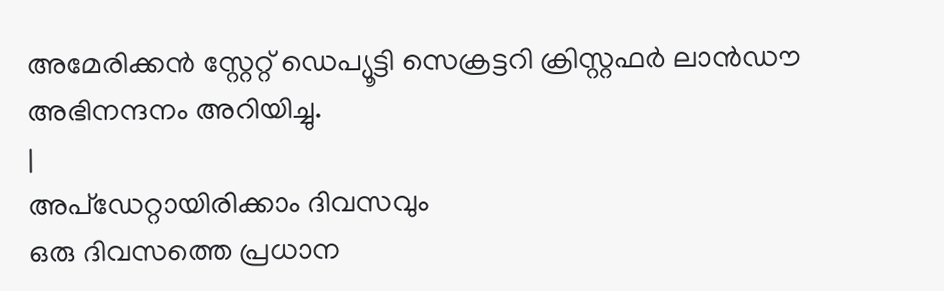അമേരിക്കൻ സ്റ്റേറ്റ് ഡെപ്യൂട്ടി സെക്രട്ടറി ക്രിസ്റ്റഫർ ലാൻഡൗ അഭിനന്ദനം അറിയിച്ചു.
|
അപ്ഡേറ്റായിരിക്കാം ദിവസവും
ഒരു ദിവസത്തെ പ്രധാന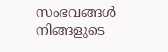സംഭവങ്ങൾ നിങ്ങളുടെ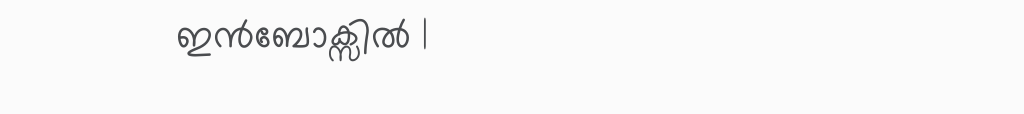ഇൻബോക്സിൽ |